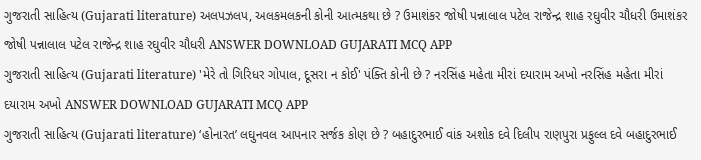ગુજરાતી સાહિત્ય (Gujarati literature) અલપઝલપ, અલકમલકની કોની આત્મકથા છે ? ઉમાશંકર જોષી પન્નાલાલ પટેલ રાજેન્દ્ર શાહ રઘુવીર ચૌધરી ઉમાશંકર જોષી પન્નાલાલ પટેલ રાજેન્દ્ર શાહ રઘુવીર ચૌધરી ANSWER DOWNLOAD GUJARATI MCQ APP
ગુજરાતી સાહિત્ય (Gujarati literature) 'મેરે તો ગિરિધર ગોપાલ, દૂસરા ન કોઈ' પંક્તિ કોની છે ? નરસિંહ મહેતા મીરાં દયારામ અખો નરસિંહ મહેતા મીરાં દયારામ અખો ANSWER DOWNLOAD GUJARATI MCQ APP
ગુજરાતી સાહિત્ય (Gujarati literature) ‘હોનારત’ લઘુનવલ આપનાર સર્જક કોણ છે ? બહાદુરભાઈ વાંક અશોક દવે દિલીપ રાણપુરા પ્રફુલ્લ દવે બહાદુરભાઈ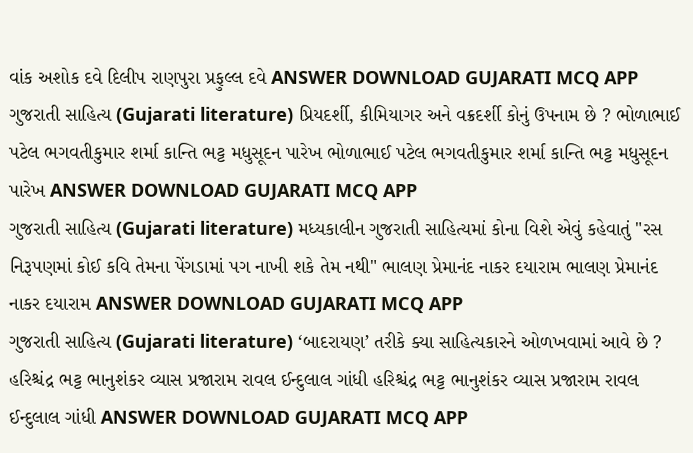વાંક અશોક દવે દિલીપ રાણપુરા પ્રફુલ્લ દવે ANSWER DOWNLOAD GUJARATI MCQ APP
ગુજરાતી સાહિત્ય (Gujarati literature) પ્રિયદર્શી, કીમિયાગર અને વક્રદર્શી કોનું ઉપનામ છે ? ભોળાભાઈ પટેલ ભગવતીકુમાર શર્મા કાન્તિ ભટ્ટ મધુસૂદન પારેખ ભોળાભાઈ પટેલ ભગવતીકુમાર શર્મા કાન્તિ ભટ્ટ મધુસૂદન પારેખ ANSWER DOWNLOAD GUJARATI MCQ APP
ગુજરાતી સાહિત્ય (Gujarati literature) મધ્યકાલીન ગુજરાતી સાહિત્યમાં કોના વિશે એવું કહેવાતું "રસ નિરૂપણમાં કોઈ કવિ તેમના પેંગડામાં પગ નાખી શકે તેમ નથી" ભાલણ પ્રેમાનંદ નાકર દયારામ ભાલણ પ્રેમાનંદ નાકર દયારામ ANSWER DOWNLOAD GUJARATI MCQ APP
ગુજરાતી સાહિત્ય (Gujarati literature) ‘બાદરાયણ’ તરીકે ક્યા સાહિત્યકારને ઓળખવામાં આવે છે ? હરિશ્ચંદ્ર ભટ્ટ ભાનુશંકર વ્યાસ પ્રજારામ રાવલ ઈન્દુલાલ ગાંધી હરિશ્ચંદ્ર ભટ્ટ ભાનુશંકર વ્યાસ પ્રજારામ રાવલ ઈન્દુલાલ ગાંધી ANSWER DOWNLOAD GUJARATI MCQ APP